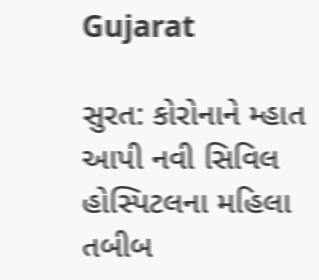Gujarat

સુરત: કોરોનાને મ્હાત આપી નવી સિવિલ હોસ્પિટલના મહિલા તબીબ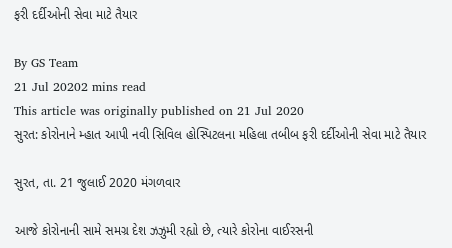ફરી દર્દીઓની સેવા માટે તૈયાર

By GS Team
21 Jul 20202 mins read
This article was originally published on 21 Jul 2020
સુરત: કોરોનાને મ્હાત આપી નવી સિવિલ હોસ્પિટલના મહિલા તબીબ ફરી દર્દીઓની સેવા માટે તૈયાર

સુરત, તા. 21 જુલાઈ 2020 મંગળવાર

આજે કોરોનાની સામે સમગ્ર દેશ ઝઝુમી રહ્યો છે, ત્યારે કોરોના વાઈરસની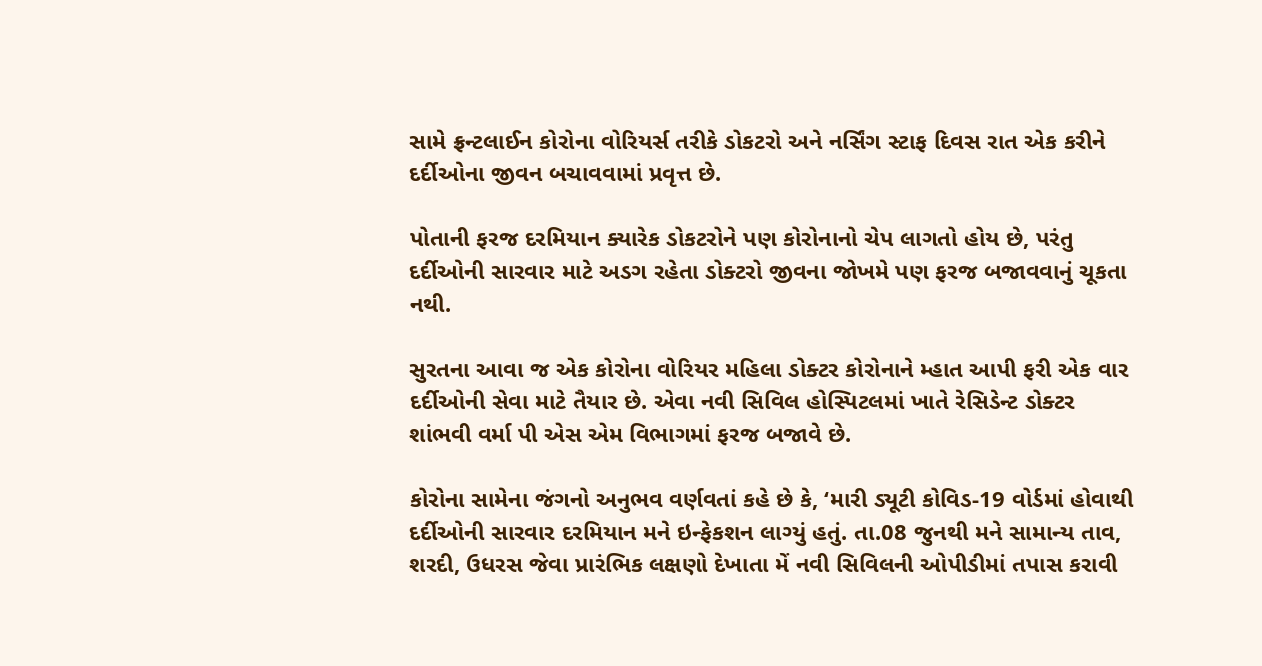સામે ફ્રન્ટલાઈન કોરોના વોરિયર્સ તરીકે ડોકટરો અને નર્સિંગ સ્ટાફ દિવસ રાત એક કરીને દર્દીઓના જીવન બચાવવામાં પ્રવૃત્ત છે.

પોતાની ફરજ દરમિયાન ક્યારેક ડોકટરોને પણ કોરોનાનો ચેપ લાગતો હોય છે, પરંતુ દર્દીઓની સારવાર માટે અડગ રહેતા ડોક્ટરો જીવના જોખમે પણ ફરજ બજાવવાનું ચૂકતા નથી.

સુરતના આવા જ એક કોરોના વોરિયર મહિલા ડોક્ટર કોરોનાને મ્હાત આપી ફરી એક વાર દર્દીઓની સેવા માટે તૈયાર છે. એવા નવી સિવિલ હોસ્પિટલમાં ખાતે રેસિડેન્ટ ડોક્ટર શાંભવી વર્મા પી એસ એમ વિભાગમાં ફરજ બજાવે છે.

કોરોના સામેના જંગનો અનુભવ વર્ણવતાં કહે છે કે, ‘મારી ડ્યૂટી કોવિડ-19 વોર્ડમાં હોવાથી દર્દીઓની સારવાર દરમિયાન મને ઇન્ફેકશન લાગ્યું હતું. તા.08 જુનથી મને સામાન્ય તાવ, શરદી, ઉધરસ જેવા પ્રારંભિક લક્ષણો દેખાતા મેં નવી સિવિલની ઓપીડીમાં તપાસ કરાવી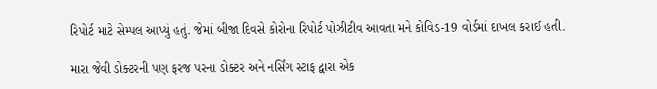રિપોર્ટ માટે સેમ્પલ આપ્યું હતું. જેમાં બીજા દિવસે કોરોના રિપોર્ટ પોઝીટીવ આવતા મને કોવિડ-19 વોર્ડમાં દાખલ કરાઈ હતી.

મારા જેવી ડોક્ટરની પણ ફરજ પરના ડોક્ટર અને નર્સિંગ સ્ટાફ દ્વારા એક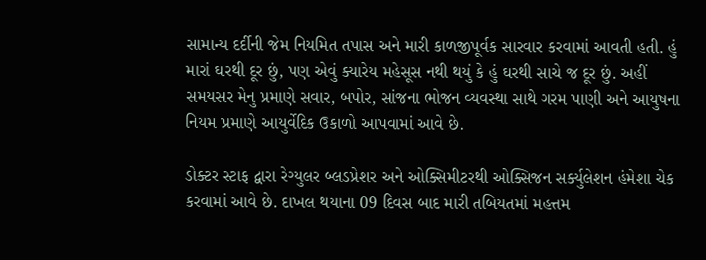સામાન્ય દર્દીની જેમ નિયમિત તપાસ અને મારી કાળજીપૂર્વક સારવાર કરવામાં આવતી હતી. હું મારાં ઘરથી દૂર છું, પણ એવું ક્યારેય મહેસૂસ નથી થયું કે હું ઘરથી સાચે જ દૂર છું. અહીં સમયસર મેનુ પ્રમાણે સવાર, બપોર, સાંજના ભોજન વ્યવસ્થા સાથે ગરમ પાણી અને આયુષના નિયમ પ્રમાણે આયુર્વેદિક ઉકાળો આપવામાં આવે છે.

ડોક્ટર સ્ટાફ દ્વારા રેગ્યુલર બ્લડપ્રેશર અને ઓક્સિમીટરથી ઓક્સિજન સર્ક્યુલેશન હંમેશા ચેક કરવામાં આવે છે. દાખલ થયાના 09 દિવસ બાદ મારી તબિયતમાં મહત્તમ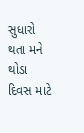સુધારો થતા મને થોડા દિવસ માટે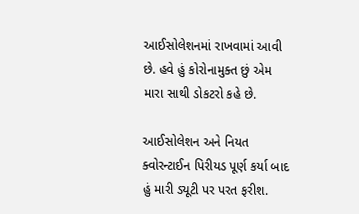આઈસોલેશનમાં રાખવામાં આવી છે. હવે હું કોરોનામુક્ત છું એમ મારા સાથી ડોકટરો કહે છે.

આઈસોલેશન અને નિયત ક્વોરન્ટાઈન પિરીયડ પૂર્ણ કર્યા બાદ હું મારી ડ્યૂટી પર પરત ફરીશ.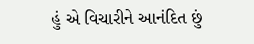હું એ વિચારીને આનંદિત છું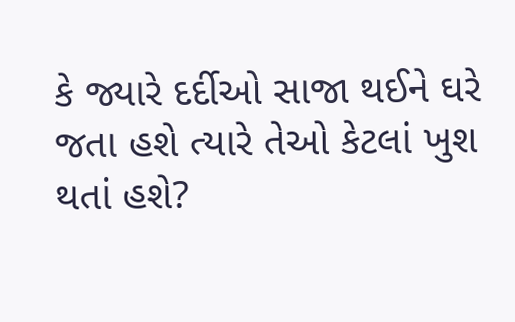કે જ્યારે દર્દીઓ સાજા થઈને ઘરે જતા હશે ત્યારે તેઓ કેટલાં ખુશ થતાં હશે?